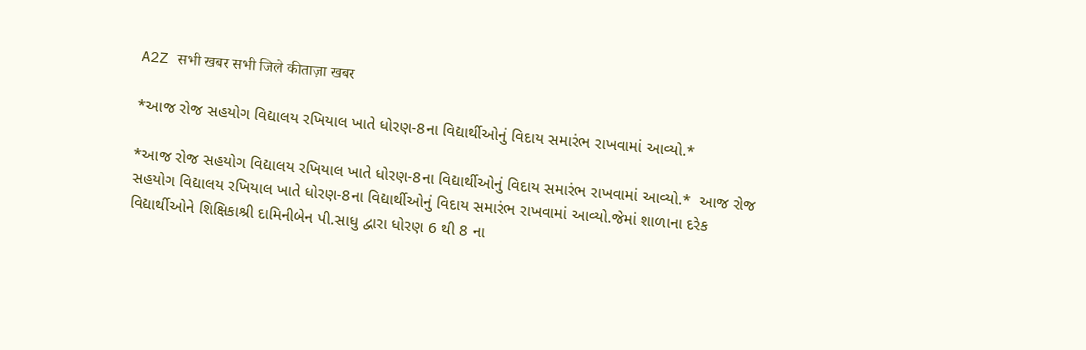A2Z सभी खबर सभी जिले कीताज़ा खबर

*આજ રોજ સહયોગ વિદ્યાલય રખિયાલ ખાતે ધોરણ-8ના વિદ્યાર્થીઓનું વિદાય સમારંભ રાખવામાં આવ્યો.*

*આજ રોજ સહયોગ વિદ્યાલય રખિયાલ ખાતે ધોરણ-8ના વિદ્યાર્થીઓનું વિદાય સમારંભ રાખવામાં આવ્યો.*  આજ રોજ સહયોગ વિદ્યાલય રખિયાલ ખાતે ધોરણ-8ના વિદ્યાર્થીઓનું વિદાય સમારંભ રાખવામાં આવ્યો.જેમાં શાળાના દરેક વિદ્યાર્થીઓને શિક્ષિકાશ્રી દામિનીબેન પી.સાધુ દ્વારા ધોરણ 6 થી 8 ના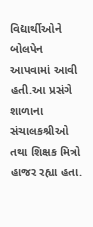વિદ્યાર્થીઓને બોલપેન આપવામાં આવી હતી.આ પ્રસંગે શાળાના સંચાલકશ્રીઓ તથા શિક્ષક મિત્રો હાજર રહ્યા હતા.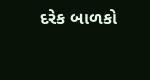દરેક બાળકો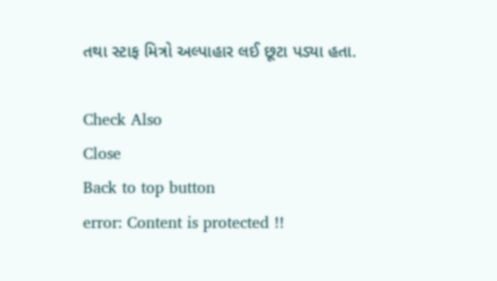તથા સ્ટાફ મિત્રો અલ્પાહાર લઈ છૂટા પડ્યા હતા.

Check Also
Close
Back to top button
error: Content is protected !!